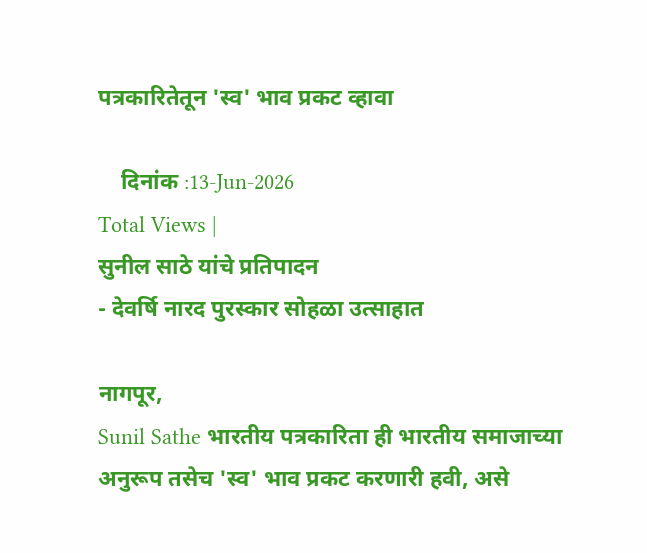पत्रकारितेतून 'स्व' भाव प्रकट व्हावा

    दिनांक :13-Jun-2026
Total Views |
सुनील साठे यांचे प्रतिपादन
- देवर्षि नारद पुरस्कार सोहळा उत्साहात

नागपूर,
Sunil Sathe भारतीय पत्रकारिता ही भारतीय समाजाच्या अनुरूप तसेच 'स्व' भाव प्रकट करणारी हवी, असे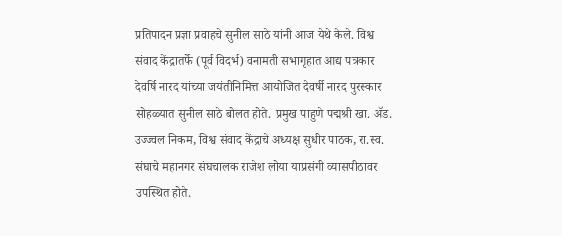प्रतिपादन प्रज्ञा प्रवाहचे सुनील साठे यांनी आज येथे केले. विश्व संवाद केंद्रातर्फे (पूर्व विदर्भ) वनामती सभागृहात आद्य पत्रकार देवर्षि नारद यांच्या जयंतीनिमित्त आयोजित देवर्षी नारद पुरस्कार सोहळ्यात सुनील साठे बोलत होते. प्रमुख पाहुणे पद्मश्री खा. ॲड. उज्ज्वल निकम, विश्व संवाद केंद्राचे अध्यक्ष सुधीर पाठक, रा.स्व. संघाचे महानगर संघचालक राजेश लोया याप्रसंगी व्यासपीठावर उपस्थित होते.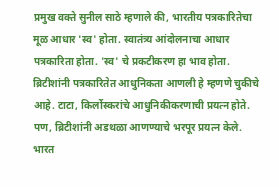प्रमुख वक्ते सुनील साठे म्हणाले की, भारतीय पत्रकारितेचा मूळ आधार 'स्व' होता. स्वातंत्र्य आंदोलनाचा आधार पत्रकारिता होता. 'स्व' चे प्रकटीकरण हा भाव होता. ब्रिटीशांनी पत्रकारितेत आधुनिकता आणली हे म्हणणे चुकीचे आहे. टाटा, किर्लोस्करांचे आधुनिकीकरणाची प्रयत्न होते. पण, ब्रिटीशांनी अडथळा आणण्याचे भरपूर प्रयत्न केले. भारत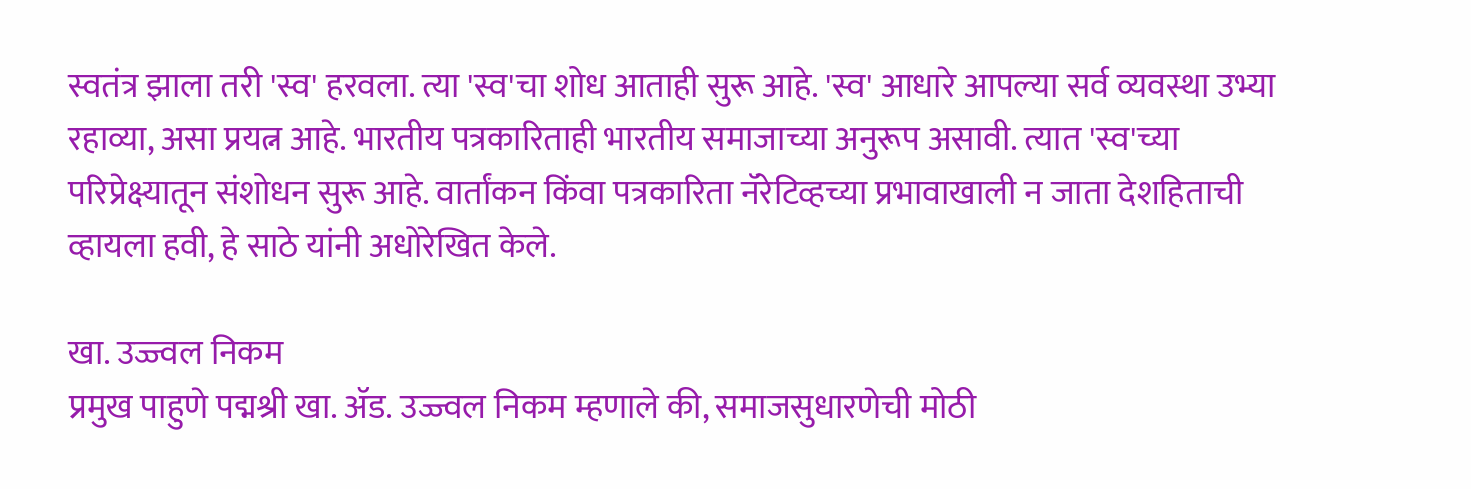स्वतंत्र झाला तरी 'स्व' हरवला. त्या 'स्व'चा शोध आताही सुरू आहे. 'स्व' आधारे आपल्या सर्व व्यवस्था उभ्या रहाव्या, असा प्रयत्न आहे. भारतीय पत्रकारिताही भारतीय समाजाच्या अनुरूप असावी. त्यात 'स्व'च्या परिप्रेक्ष्यातून संशोधन सुरू आहे. वार्तांकन किंवा पत्रकारिता नॅरेटिव्हच्या प्रभावाखाली न जाता देशहिताची व्हायला हवी, हे साठे यांनी अधोरेखित केले.

खा. उज्ज्वल निकम
प्रमुख पाहुणे पद्मश्री खा. ॲड. उज्ज्वल निकम म्हणाले की, समाजसुधारणेची मोठी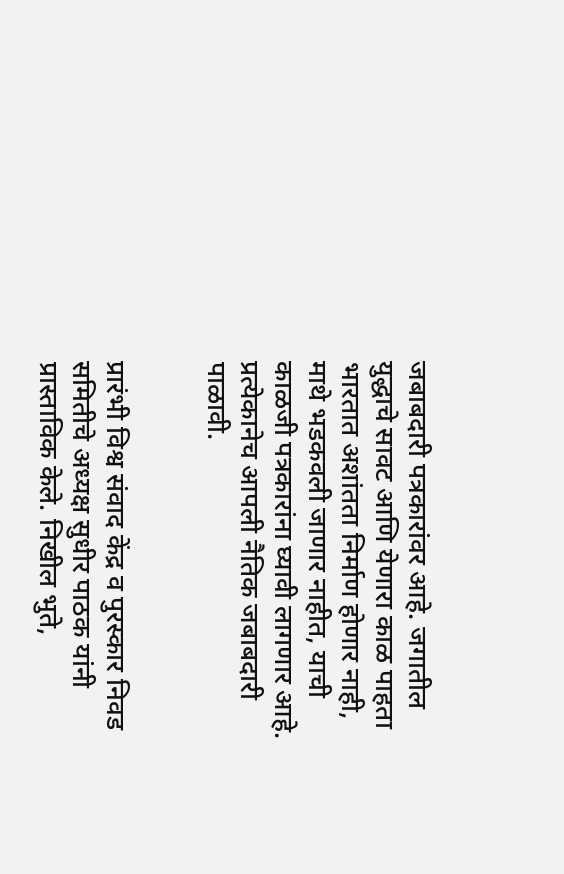जबाबदारी पत्रकारांवर आहे. जगातील युद्धाचे सावट आणि येणारा काळ पाहता भारतात अशांतता निर्माण होणार नाही, माथे भडकवली जाणार नाहीत, याची काळजी पत्रकारांना घ्यावी लागणार आहे. प्रत्येकानेच आपली नैतिक जबाबदारी पाळावी.


प्रारंभी विश्व संवाद केंद्र व पुरस्कार निवड समितीचे अध्यक्ष सुधीर पाठक यांनी प्रास्ताविक केले. निखील भुते,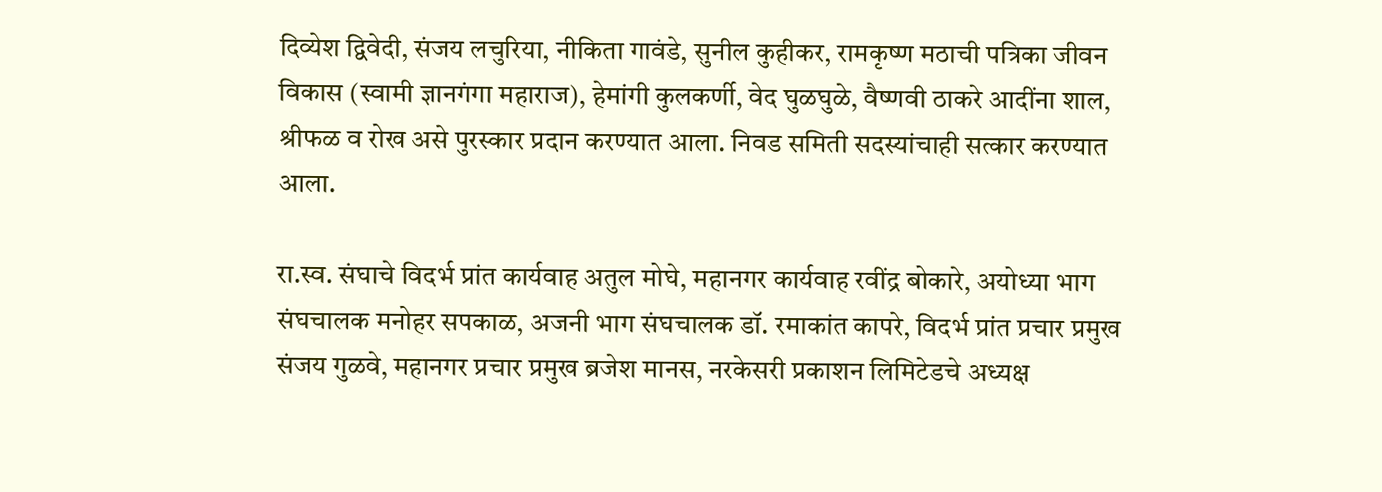दिव्येश द्विवेदी, संजय लचुरिया, नीकिता गावंडे, सुनील कुहीकर, रामकृष्ण मठाची पत्रिका जीवन विकास (स्वामी ज्ञानगंगा महाराज), हेमांगी कुलकर्णी, वेद घुळघुळे, वैष्णवी ठाकरे आदींना शाल, श्रीफळ व रोख असे पुरस्कार प्रदान करण्यात आला. निवड समिती सदस्यांचाही सत्कार करण्यात आला.

रा.स्व. संघाचे विदर्भ प्रांत कार्यवाह अतुल मोघे, महानगर कार्यवाह रवींद्र बोकारे, अयोध्या भाग संघचालक मनोहर सपकाळ, अजनी भाग संघचालक डॉ. रमाकांत कापरे, विदर्भ प्रांत प्रचार प्रमुख संजय गुळवे, महानगर प्रचार प्रमुख ब्रजेश मानस, नरकेसरी प्रकाशन लिमिटेडचे अध्यक्ष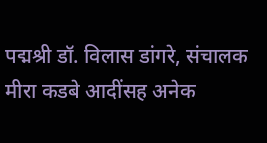पद्मश्री डॉ. विलास डांगरे, संचालक मीरा कडबे आदींसह अनेक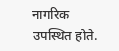नागरिक उपस्थित होते.